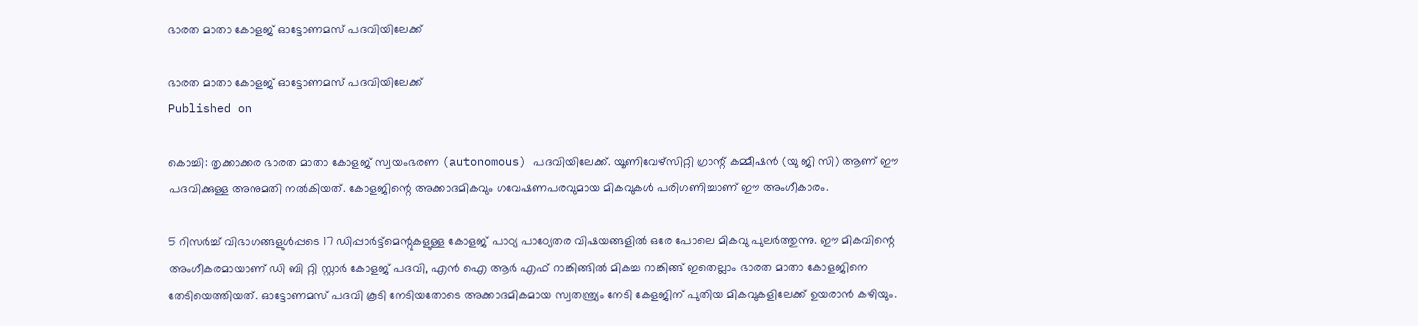ഭാരത മാതാ കോളജ് ഓട്ടോണമസ് പദവിയിലേക്ക്

ഭാരത മാതാ കോളജ് ഓട്ടോണമസ് പദവിയിലേക്ക്
Published on

കൊച്ചി: തൃക്കാക്കര ഭാരത മാതാ കോളജ് സ്വയംഭരണ (autonomous) പദവിയിലേക്ക്. യൂണിവേഴ്‌സിറ്റി ഗ്രാന്റ് കമ്മീഷന്‍ (യു ജി സി) ആണ് ഈ പദവിക്കുള്ള അനുമതി നല്‍കിയത്. കോളജിന്റെ അക്കാദമികവും ഗവേഷണപരവുമായ മികവുകള്‍ പരിഗണിച്ചാണ് ഈ അംഗീകാരം.

5 റിസര്‍ച്ച് വിഭാഗങ്ങളുള്‍പ്പടെ 17 ഡിപ്പാര്‍ട്ട്‌മെന്റുകളുള്ള കോളജ് പാഠ്യ പാഠ്യേതര വിഷയങ്ങളില്‍ ഒരേ പോലെ മികവു പുലര്‍ത്തുന്നു. ഈ മികവിന്റെ അംഗീകരമായാണ് ഡി ബി റ്റി സ്റ്റാര്‍ കോളജ് പദവി, എന്‍ ഐ ആര്‍ എഫ് റാങ്കിങ്ങില്‍ മികച്ച റാങ്കിങ്ങ് ഇതെല്ലാം ഭാരത മാതാ കോളജിനെ തേടിയെത്തിയത്. ഓട്ടോണമസ് പദവി കൂടി നേടിയതോടെ അക്കാദമികമായ സ്വതന്ത്ര്യം നേടി കേളജിന് പുതിയ മികവുകളിലേക്ക് ഉയരാന്‍ കഴിയും.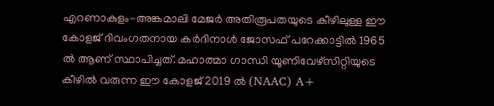എറണാകുളം-അങ്കമാലി മേജര്‍ അതിരൂപതയുടെ കീഴിലുള്ള ഈ കോളജ് ദിവംഗതനായ കര്‍ദിനാള്‍ ജോസഫ് പറേക്കാട്ടില്‍ 1965 ല്‍ ആണ് സ്ഥാപിച്ചത്. മഹാത്മാ ഗാന്ധി യൂണിവേഴ്‌സിറ്റിയുടെ കീഴില്‍ വരുന്ന ഈ കോളജ് 2019 ല്‍ (NAAC) A+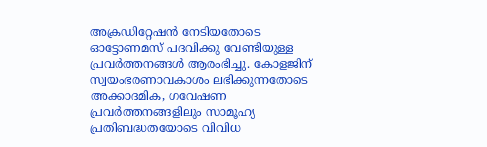അക്രഡിറ്റേഷന്‍ നേടിയതോടെ ഓട്ടോണമസ് പദവിക്കു വേണ്ടിയുള്ള പ്രവര്‍ത്തനങ്ങള്‍ ആരംഭിച്ചു. കോളജിന് സ്വയംഭരണാവകാശം ലഭിക്കുന്നതോടെ അക്കാദമിക, ഗവേഷണ പ്രവര്‍ത്തനങ്ങളിലും സാമൂഹ്യ പ്രതിബദ്ധതയോടെ വിവിധ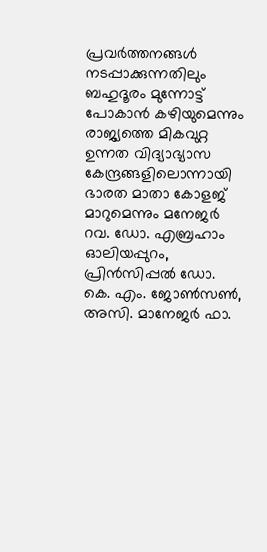പ്രവര്‍ത്തനങ്ങള്‍ നടപ്പാക്കുന്നതിലും ബഹുദൂരം മുന്നോട്ട് പോകാന്‍ കഴിയുമെന്നും രാജ്യത്തെ മികവുറ്റ ഉന്നത വിദ്യാഭ്യാസ കേന്ദ്രങ്ങളിലൊന്നായി ഭാരത മാതാ കോളജ് മാറുമെന്നും മനേജര്‍ റവ. ഡോ. എബ്രഹാം ഓലിയപ്പുറം, പ്രിന്‍സിപ്പല്‍ ഡോ. കെ. എം. ജോണ്‍സണ്‍, അസി. മാനേജര്‍ ഫാ.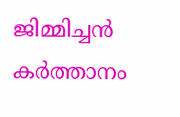ജിമ്മിച്ചന്‍ കര്‍ത്താനം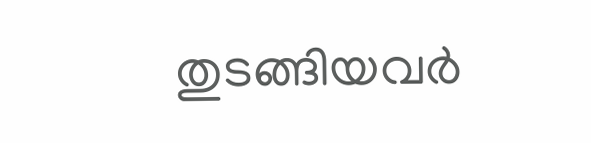തുടങ്ങിയവര്‍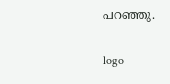പറഞ്ഞു.

logo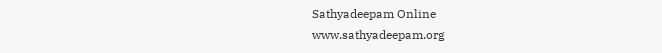Sathyadeepam Online
www.sathyadeepam.org